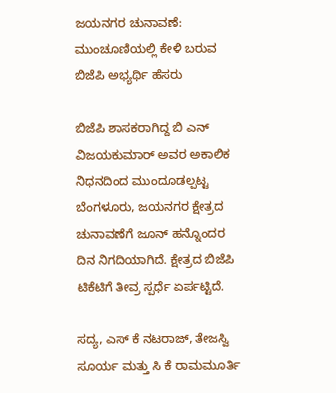ಜಯನಗರ ಚುನಾವಣೆ: ಮುಂಚೂಣಿಯಲ್ಲಿ ಕೇಳಿ ಬರುವ ಬಿಜೆಪಿ ಅಭ್ಯರ್ಥಿ ಹೆಸರು

ಬಿಜೆಪಿ ಶಾಸಕರಾಗಿದ್ದ ಬಿ ಎನ್ ವಿಜಯಕುಮಾರ್ ಅವರ ಅಕಾಲಿಕ ನಿಧನದಿಂದ ಮುಂದೂಡಲ್ಪಟ್ಟ ಬೆಂಗಳೂರು, ಜಯನಗರ ಕ್ಷೇತ್ರದ ಚುನಾವಣೆಗೆ ಜೂನ್ ಹನ್ನೊಂದರ ದಿನ ನಿಗದಿಯಾಗಿದೆ. ಕ್ಷೇತ್ರದ ಬಿಜೆಪಿ ಟಿಕೆಟಿಗೆ ತೀವ್ರ ಸ್ಪರ್ಧೆ ಏರ್ಪಟ್ಟಿದೆ.

ಸದ್ಯ, ಎಸ್ ಕೆ ನಟರಾಜ್, ತೇಜಸ್ವಿ ಸೂರ್ಯ ಮತ್ತು ಸಿ ಕೆ ರಾಮಮೂರ್ತಿ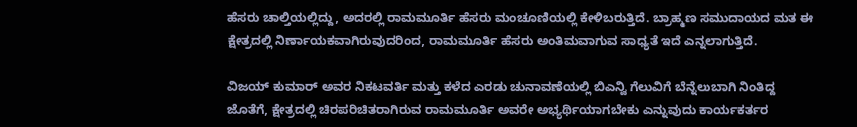ಹೆಸರು ಚಾಲ್ತಿಯಲ್ಲಿದ್ದು, ಅದರಲ್ಲಿ ರಾಮಮೂರ್ತಿ ಹೆಸರು ಮಂಚೂಣಿಯಲ್ಲಿ ಕೇಳಿಬರುತ್ತಿದೆ. ಬ್ರಾಹ್ಮಣ ಸಮುದಾಯದ ಮತ ಈ ಕ್ಷೇತ್ರದಲ್ಲಿ ನಿರ್ಣಾಯಕವಾಗಿರುವುದರಿಂದ, ರಾಮಮೂರ್ತಿ ಹೆಸರು ಅಂತಿಮವಾಗುವ ಸಾಧ್ಯತೆ ಇದೆ ಎನ್ನಲಾಗುತ್ತಿದೆ.

ವಿಜಯ್ ಕುಮಾರ್ ಅವರ ನಿಕಟವರ್ತಿ ಮತ್ತು ಕಳೆದ ಎರಡು ಚುನಾವಣೆಯಲ್ಲಿ ಬಿಎನ್ವಿ ಗೆಲುವಿಗೆ ಬೆನ್ನೆಲುಬಾಗಿ ನಿಂತಿದ್ದ ಜೊತೆಗೆ, ಕ್ಷೇತ್ರದಲ್ಲಿ ಚಿರಪರಿಚಿತರಾಗಿರುವ ರಾಮಮೂರ್ತಿ ಅವರೇ ಅಭ್ಯರ್ಥಿಯಾಗಬೇಕು ಎನ್ನುವುದು ಕಾರ್ಯಕರ್ತರ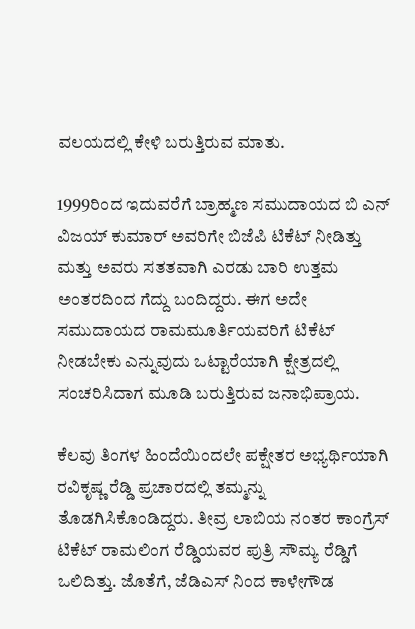ವಲಯದಲ್ಲಿ ಕೇಳಿ ಬರುತ್ತಿರುವ ಮಾತು.

1999ರಿಂದ ಇದುವರೆಗೆ ಬ್ರಾಹ್ಮಣ ಸಮುದಾಯದ ಬಿ ಎನ್ ವಿಜಯ್ ಕುಮಾರ್ ಅವರಿಗೇ ಬಿಜೆಪಿ ಟಿಕೆಟ್ ನೀಡಿತ್ತು ಮತ್ತು ಅವರು ಸತತವಾಗಿ ಎರಡು ಬಾರಿ ಉತ್ತಮ ಅಂತರದಿಂದ ಗೆದ್ದು ಬಂದಿದ್ದರು. ಈಗ ಅದೇ ಸಮುದಾಯದ ರಾಮಮೂರ್ತಿಯವರಿಗೆ ಟಿಕೆಟ್ ನೀಡಬೇಕು ಎನ್ನುವುದು ಒಟ್ಟಾರೆಯಾಗಿ ಕ್ಷೇತ್ರದಲ್ಲಿ ಸಂಚರಿಸಿದಾಗ ಮೂಡಿ ಬರುತ್ತಿರುವ ಜನಾಭಿಪ್ರಾಯ.

ಕೆಲವು ತಿಂಗಳ ಹಿಂದೆಯಿಂದಲೇ ಪಕ್ಷೇತರ ಅಭ್ಯರ್ಥಿಯಾಗಿ ರವಿಕೃಷ್ಣ ರೆಡ್ಡಿ ಪ್ರಚಾರದಲ್ಲಿ ತಮ್ಮನ್ನು ತೊಡಗಿಸಿಕೊಂಡಿದ್ದರು. ತೀವ್ರ ಲಾಬಿಯ ನಂತರ ಕಾಂಗ್ರೆಸ್ ಟಿಕೆಟ್ ರಾಮಲಿಂಗ ರೆಡ್ಡಿಯವರ ಪುತ್ರಿ ಸೌಮ್ಯ ರೆಡ್ಡಿಗೆ ಒಲಿದಿತ್ತು. ಜೊತೆಗೆ, ಜೆಡಿಎಸ್ ನಿಂದ ಕಾಳೇಗೌಡ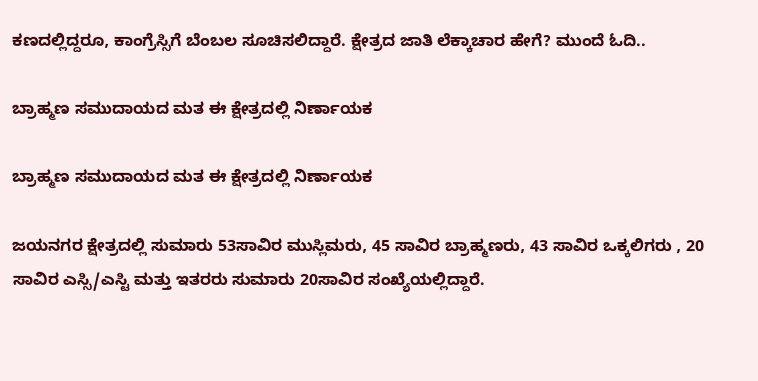ಕಣದಲ್ಲಿದ್ದರೂ, ಕಾಂಗ್ರೆಸ್ಸಿಗೆ ಬೆಂಬಲ ಸೂಚಿಸಲಿದ್ದಾರೆ. ಕ್ಷೇತ್ರದ ಜಾತಿ ಲೆಕ್ಕಾಚಾರ ಹೇಗೆ? ಮುಂದೆ ಓದಿ..

ಬ್ರಾಹ್ಮಣ ಸಮುದಾಯದ ಮತ ಈ ಕ್ಷೇತ್ರದಲ್ಲಿ ನಿರ್ಣಾಯಕ

ಬ್ರಾಹ್ಮಣ ಸಮುದಾಯದ ಮತ ಈ ಕ್ಷೇತ್ರದಲ್ಲಿ ನಿರ್ಣಾಯಕ

ಜಯನಗರ ಕ್ಷೇತ್ರದಲ್ಲಿ ಸುಮಾರು 53ಸಾವಿರ ಮುಸ್ಲಿಮರು, 45 ಸಾವಿರ ಬ್ರಾಹ್ಮಣರು, 43 ಸಾವಿರ ಒಕ್ಕಲಿಗರು , 20 ಸಾವಿರ ಎಸ್ಸಿ/ಎಸ್ಟಿ ಮತ್ತು ಇತರರು ಸುಮಾರು 20ಸಾವಿರ ಸಂಖ್ಯೆಯಲ್ಲಿದ್ದಾರೆ.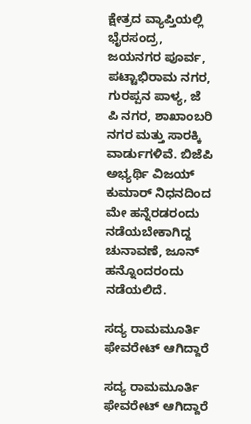ಕ್ಷೇತ್ರದ ವ್ಯಾಪ್ತಿಯಲ್ಲಿ ಭೈರಸಂದ್ರ, ಜಯನಗರ ಪೂರ್ವ, ಪಟ್ಟಾಭಿರಾಮ ನಗರ, ಗುರಪ್ಪನ ಪಾಳ್ಯ, ಜೆ ಪಿ ನಗರ, ಶಾಖಾಂಬರಿ ನಗರ ಮತ್ತು ಸಾರಕ್ಕಿ ವಾರ್ಡುಗಳಿವೆ. ಬಿಜೆಪಿ ಅಭ್ಯರ್ಥಿ ವಿಜಯ್ ಕುಮಾರ್ ನಿಧನದಿಂದ ಮೇ ಹನ್ನೆರಡರಂದು ನಡೆಯಬೇಕಾಗಿದ್ದ ಚುನಾವಣೆ, ಜೂನ್ ಹನ್ನೊಂದರಂದು ನಡೆಯಲಿದೆ.

ಸದ್ಯ ರಾಮಮೂರ್ತಿ ಫೇವರೇಟ್ ಆಗಿದ್ದಾರೆ

ಸದ್ಯ ರಾಮಮೂರ್ತಿ ಫೇವರೇಟ್ ಆಗಿದ್ದಾರೆ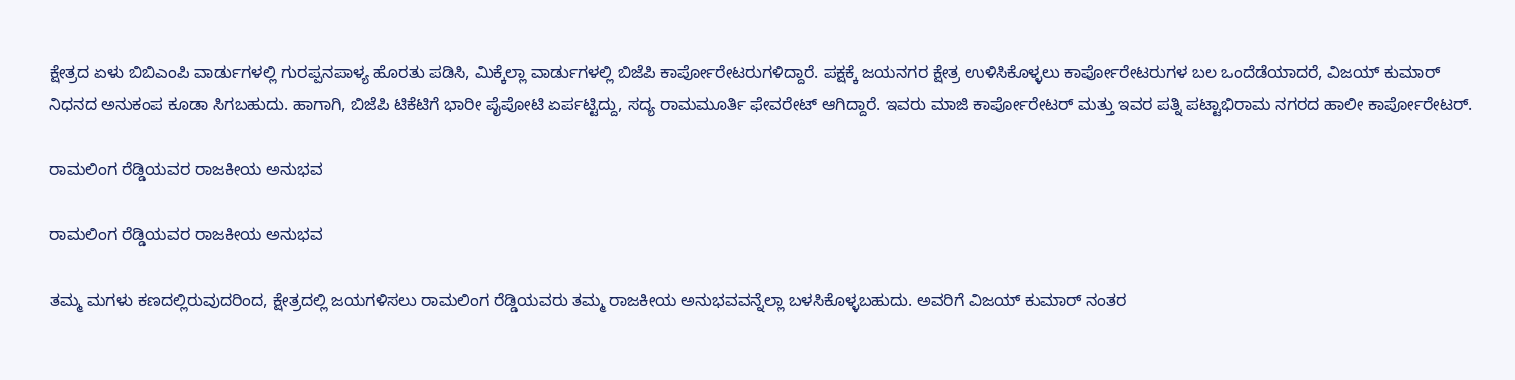ಕ್ಷೇತ್ರದ ಏಳು ಬಿಬಿಎಂಪಿ ವಾರ್ಡುಗಳಲ್ಲಿ ಗುರಪ್ಪನಪಾಳ್ಯ ಹೊರತು ಪಡಿಸಿ, ಮಿಕ್ಕೆಲ್ಲಾ ವಾರ್ಡುಗಳಲ್ಲಿ ಬಿಜೆಪಿ ಕಾರ್ಪೋರೇಟರುಗಳಿದ್ದಾರೆ. ಪಕ್ಷಕ್ಕೆ ಜಯನಗರ ಕ್ಷೇತ್ರ ಉಳಿಸಿಕೊಳ್ಳಲು ಕಾರ್ಪೋರೇಟರುಗಳ ಬಲ ಒಂದೆಡೆಯಾದರೆ, ವಿಜಯ್ ಕುಮಾರ್ ನಿಧನದ ಅನುಕಂಪ ಕೂಡಾ ಸಿಗಬಹುದು. ಹಾಗಾಗಿ, ಬಿಜೆಪಿ ಟಿಕೆಟಿಗೆ ಭಾರೀ ಪೈಪೋಟಿ ಏರ್ಪಟ್ಟಿದ್ದು, ಸದ್ಯ ರಾಮಮೂರ್ತಿ ಫೇವರೇಟ್ ಆಗಿದ್ದಾರೆ. ಇವರು ಮಾಜಿ ಕಾರ್ಪೋರೇಟರ್ ಮತ್ತು ಇವರ ಪತ್ನಿ ಪಟ್ಟಾಭಿರಾಮ ನಗರದ ಹಾಲೀ ಕಾರ್ಪೋರೇಟರ್.

ರಾಮಲಿಂಗ ರೆಡ್ಡಿಯವರ ರಾಜಕೀಯ ಅನುಭವ

ರಾಮಲಿಂಗ ರೆಡ್ಡಿಯವರ ರಾಜಕೀಯ ಅನುಭವ

ತಮ್ಮ ಮಗಳು ಕಣದಲ್ಲಿರುವುದರಿಂದ, ಕ್ಷೇತ್ರದಲ್ಲಿ ಜಯಗಳಿಸಲು ರಾಮಲಿಂಗ ರೆಡ್ಡಿಯವರು ತಮ್ಮ ರಾಜಕೀಯ ಅನುಭವವನ್ನೆಲ್ಲಾ ಬಳಸಿಕೊಳ್ಳಬಹುದು. ಅವರಿಗೆ ವಿಜಯ್ ಕುಮಾರ್ ನಂತರ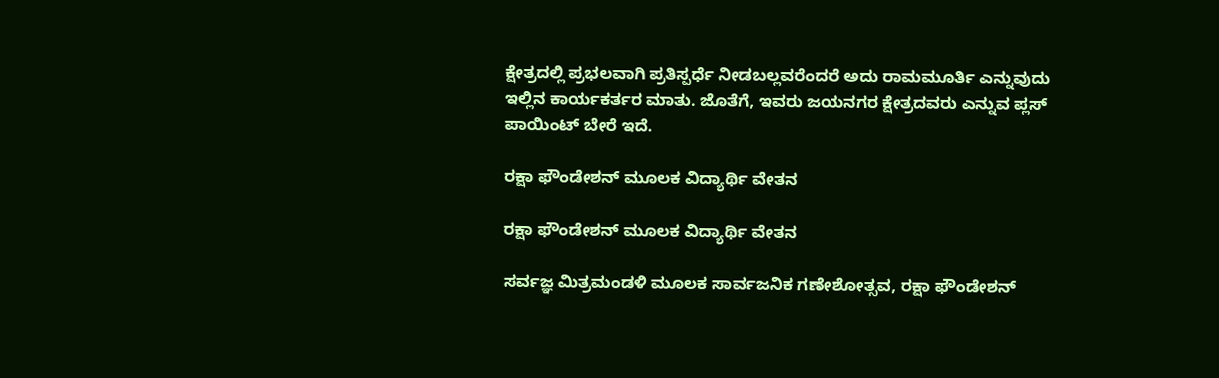ಕ್ಷೇತ್ರದಲ್ಲಿ ಪ್ರಭಲವಾಗಿ ಪ್ರತಿಸ್ಪರ್ಧೆ ನೀಡಬಲ್ಲವರೆಂದರೆ ಅದು ರಾಮಮೂರ್ತಿ ಎನ್ನುವುದು ಇಲ್ಲಿನ ಕಾರ್ಯಕರ್ತರ ಮಾತು. ಜೊತೆಗೆ, ಇವರು ಜಯನಗರ ಕ್ಷೇತ್ರದವರು ಎನ್ನುವ ಪ್ಲಸ್ ಪಾಯಿಂಟ್ ಬೇರೆ ಇದೆ.

ರಕ್ಷಾ ಫೌಂಡೇಶನ್ ಮೂಲಕ ವಿದ್ಯಾರ್ಥಿ ವೇತನ

ರಕ್ಷಾ ಫೌಂಡೇಶನ್ ಮೂಲಕ ವಿದ್ಯಾರ್ಥಿ ವೇತನ

ಸರ್ವಜ್ಞ ಮಿತ್ರಮಂಡಳಿ ಮೂಲಕ ಸಾರ್ವಜನಿಕ ಗಣೇಶೋತ್ಸವ, ರಕ್ಷಾ ಫೌಂಡೇಶನ್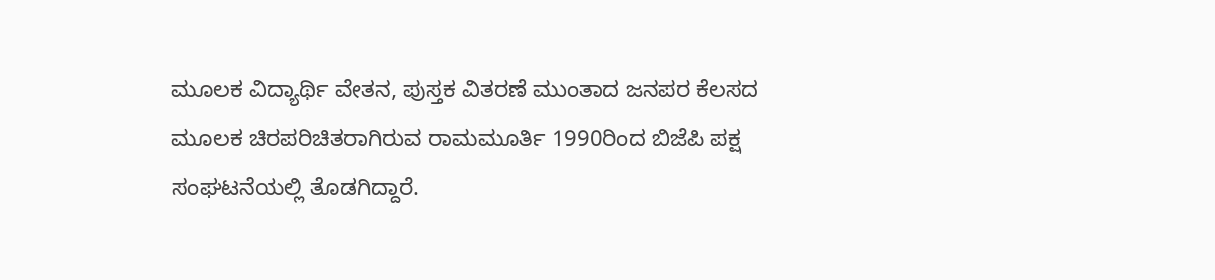ಮೂಲಕ ವಿದ್ಯಾರ್ಥಿ ವೇತನ, ಪುಸ್ತಕ ವಿತರಣೆ ಮುಂತಾದ ಜನಪರ ಕೆಲಸದ ಮೂಲಕ ಚಿರಪರಿಚಿತರಾಗಿರುವ ರಾಮಮೂರ್ತಿ 1990ರಿಂದ ಬಿಜೆಪಿ ಪಕ್ಷ ಸಂಘಟನೆಯಲ್ಲಿ ತೊಡಗಿದ್ದಾರೆ.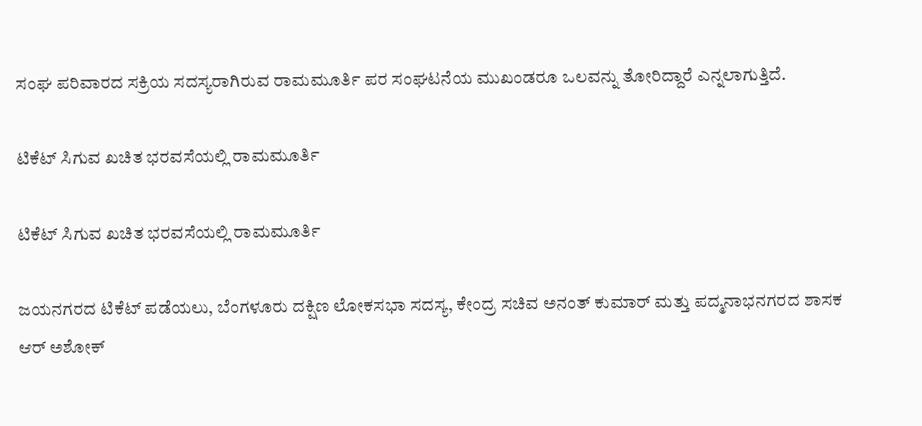ಸಂಘ ಪರಿವಾರದ ಸಕ್ರಿಯ ಸದಸ್ಯರಾಗಿರುವ ರಾಮಮೂರ್ತಿ ಪರ ಸಂಘಟನೆಯ ಮುಖಂಡರೂ ಒಲವನ್ನು ತೋರಿದ್ದಾರೆ ಎನ್ನಲಾಗುತ್ತಿದೆ.

ಟಿಕೆಟ್ ಸಿಗುವ ಖಚಿತ ಭರವಸೆಯಲ್ಲಿ ರಾಮಮೂರ್ತಿ

ಟಿಕೆಟ್ ಸಿಗುವ ಖಚಿತ ಭರವಸೆಯಲ್ಲಿ ರಾಮಮೂರ್ತಿ

ಜಯನಗರದ ಟಿಕೆಟ್ ಪಡೆಯಲು, ಬೆಂಗಳೂರು ದಕ್ಷಿಣ ಲೋಕಸಭಾ ಸದಸ್ಯ, ಕೇಂದ್ರ ಸಚಿವ ಅನಂತ್ ಕುಮಾರ್ ಮತ್ತು ಪದ್ಮನಾಭನಗರದ ಶಾಸಕ ಆರ್ ಅಶೋಕ್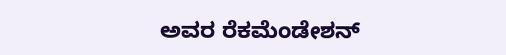ಅವರ ರೆಕಮೆಂಡೇಶನ್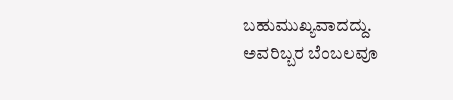ಬಹುಮುಖ್ಯವಾದದ್ದು. ಅವರಿಬ್ಬರ ಬೆಂಬಲವೂ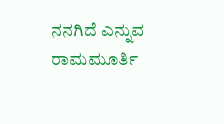ನನಗಿದೆ ಎನ್ನುವ ರಾಮಮೂರ್ತಿ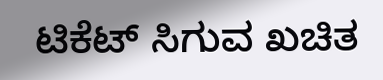ಟಿಕೆಟ್ ಸಿಗುವ ಖಚಿತ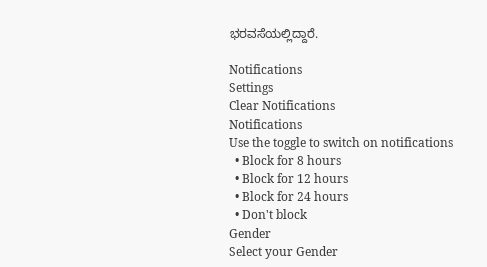ಭರವಸೆಯಲ್ಲಿದ್ದಾರೆ.

Notifications
Settings
Clear Notifications
Notifications
Use the toggle to switch on notifications
  • Block for 8 hours
  • Block for 12 hours
  • Block for 24 hours
  • Don't block
Gender
Select your Gender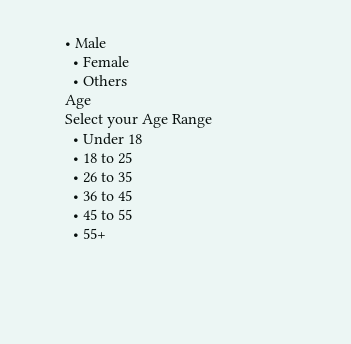• Male
  • Female
  • Others
Age
Select your Age Range
  • Under 18
  • 18 to 25
  • 26 to 35
  • 36 to 45
  • 45 to 55
  • 55+